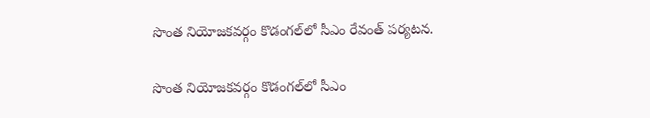సొంత నియోజకవర్గం కొడంగల్‌లో సీఎం రేవంత్ పర్యటన.

సొంత నియోజకవర్గం కొడంగల్‌లో సీఎం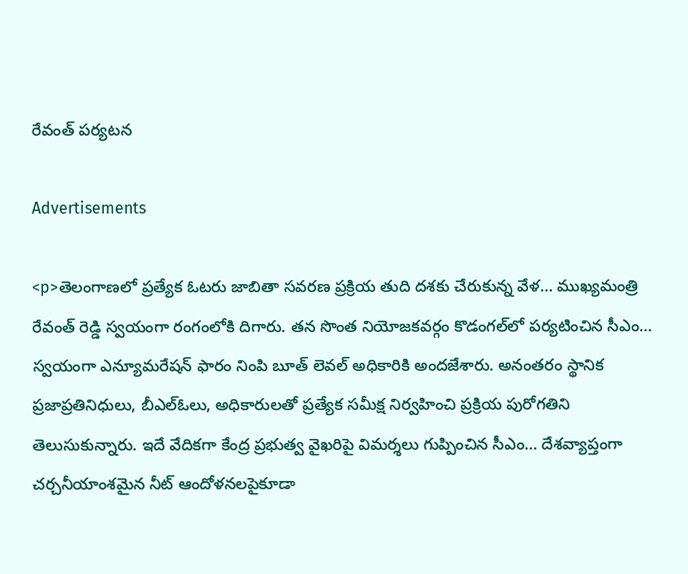రేవంత్ పర్యటన

Advertisements

<p>తెలంగాణలో ప్రత్యేక ఓటరు జాబితా సవరణ ప్రక్రియ తుది దశకు చేరుకున్న వేళ… ముఖ్యమంత్రి రేవంత్ రెడ్డి స్వయంగా రంగంలోకి దిగారు. తన సొంత నియోజకవర్గం కొడంగల్‌లో పర్యటించిన సీఎం… స్వయంగా ఎన్యూమరేషన్ ఫారం నింపి బూత్ లెవల్ అధికారికి అందజేశారు. అనంతరం స్థానిక ప్రజాప్రతినిధులు, బీఎల్ఓలు, అధికారులతో ప్రత్యేక సమీక్ష నిర్వహించి ప్రక్రియ పురోగతిని తెలుసుకున్నారు. ఇదే వేదికగా కేంద్ర ప్రభుత్వ వైఖరిపై విమర్శలు గుప్పించిన సీఎం… దేశవ్యాప్తంగా చర్చనీయాంశమైన నీట్ ఆందోళనలపైకూడా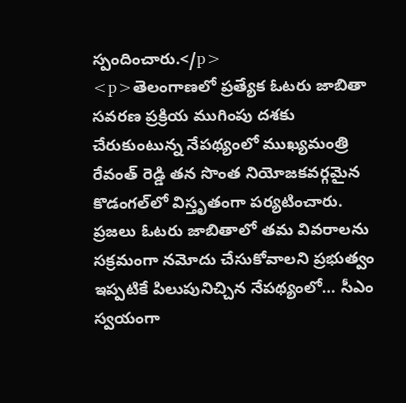స్పందించారు.</p>
<p>తెలంగాణలో ప్రత్యేక ఓటరు జాబితా సవరణ ప్రక్రియ ముగింపు దశకు చేరుకుంటున్న నేపథ్యంలో ముఖ్యమంత్రి రేవంత్ రెడ్డి తన సొంత నియోజకవర్గమైన కొడంగల్‌లో విస్తృతంగా పర్యటించారు. ప్రజలు ఓటరు జాబితాలో తమ వివరాలను సక్రమంగా నమోదు చేసుకోవాలని ప్రభుత్వం ఇప్పటికే పిలుపునిచ్చిన నేపథ్యంలో… సీఎం స్వయంగా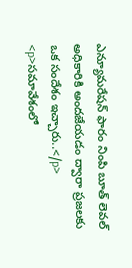ఎన్యూమరేషన్ ఫారం నింపి బూత్ లెవల్ అధికారికి అందజేయడం ద్వారా ప్రజలకు ఒక సందేశం ఇచ్చారు..</p>
<p>సమావేశంలో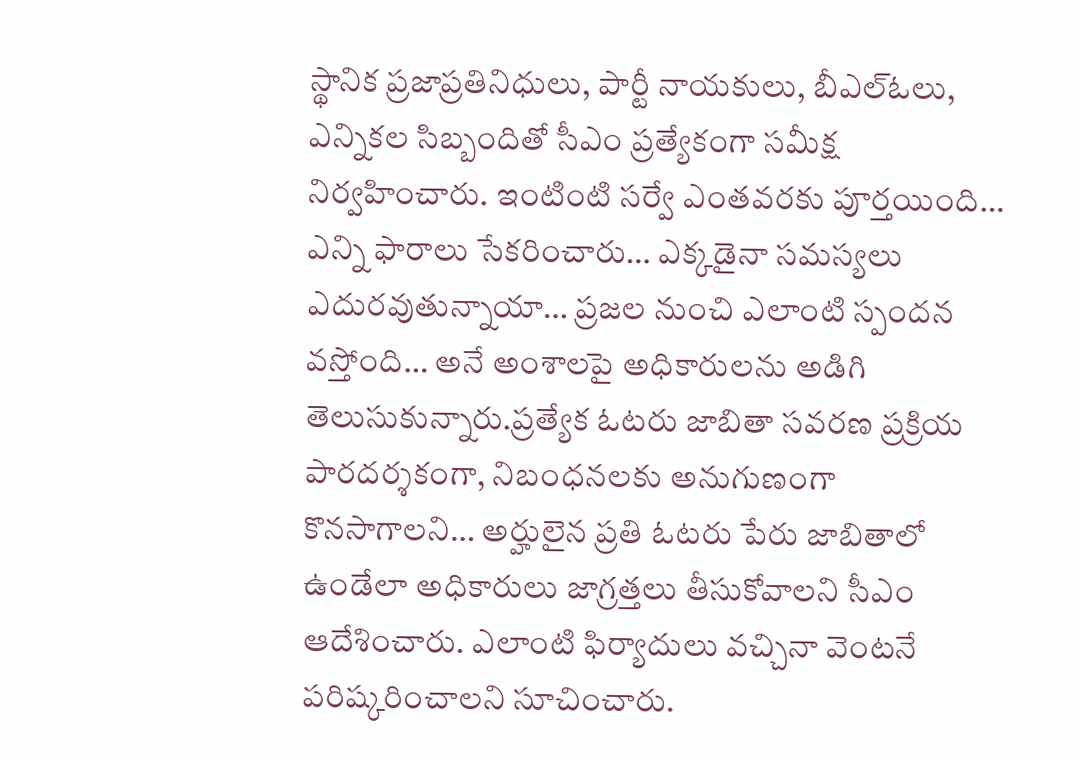స్థానిక ప్రజాప్రతినిధులు, పార్టీ నాయకులు, బీఎల్ఓలు, ఎన్నికల సిబ్బందితో సీఎం ప్రత్యేకంగా సమీక్ష నిర్వహించారు. ఇంటింటి సర్వే ఎంతవరకు పూర్తయింది… ఎన్ని ఫారాలు సేకరించారు… ఎక్కడైనా సమస్యలు ఎదురవుతున్నాయా… ప్రజల నుంచి ఎలాంటి స్పందన వస్తోంది… అనే అంశాలపై అధికారులను అడిగి తెలుసుకున్నారు.ప్రత్యేక ఓటరు జాబితా సవరణ ప్రక్రియ పారదర్శకంగా, నిబంధనలకు అనుగుణంగా కొనసాగాలని… అర్హులైన ప్రతి ఓటరు పేరు జాబితాలో ఉండేలా అధికారులు జాగ్రత్తలు తీసుకోవాలని సీఎం ఆదేశించారు. ఎలాంటి ఫిర్యాదులు వచ్చినా వెంటనే పరిష్కరించాలని సూచించారు.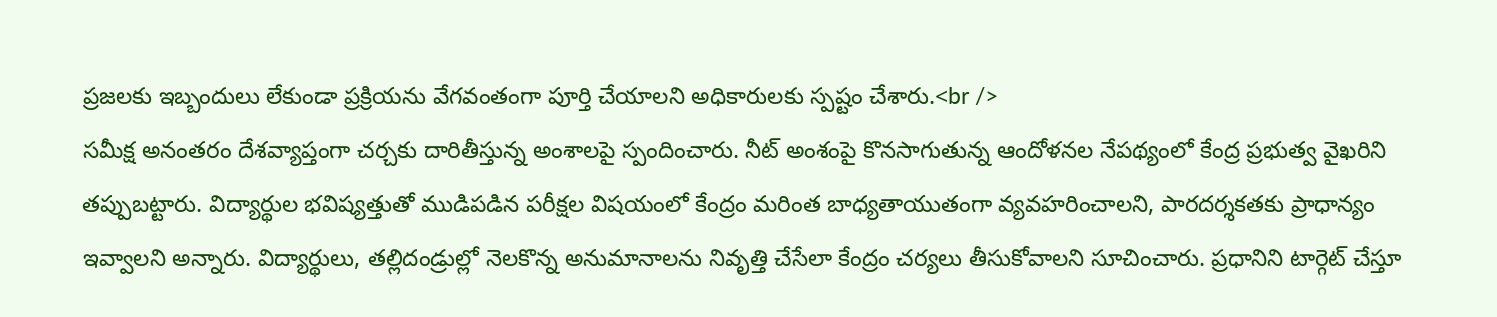ప్రజలకు ఇబ్బందులు లేకుండా ప్రక్రియను వేగవంతంగా పూర్తి చేయాలని అధికారులకు స్పష్టం చేశారు.<br />
సమీక్ష అనంతరం దేశవ్యాప్తంగా చర్చకు దారితీస్తున్న అంశాలపై స్పందించారు. నీట్ అంశంపై కొనసాగుతున్న ఆందోళనల నేపథ్యంలో కేంద్ర ప్రభుత్వ వైఖరిని తప్పుబట్టారు. విద్యార్థుల భవిష్యత్తుతో ముడిపడిన పరీక్షల విషయంలో కేంద్రం మరింత బాధ్యతాయుతంగా వ్యవహరించాలని, పారదర్శకతకు ప్రాధాన్యం ఇవ్వాలని అన్నారు. విద్యార్థులు, తల్లిదండ్రుల్లో నెలకొన్న అనుమానాలను నివృత్తి చేసేలా కేంద్రం చర్యలు తీసుకోవాలని సూచించారు. ప్రధానిని టార్గెట్ చేస్తూ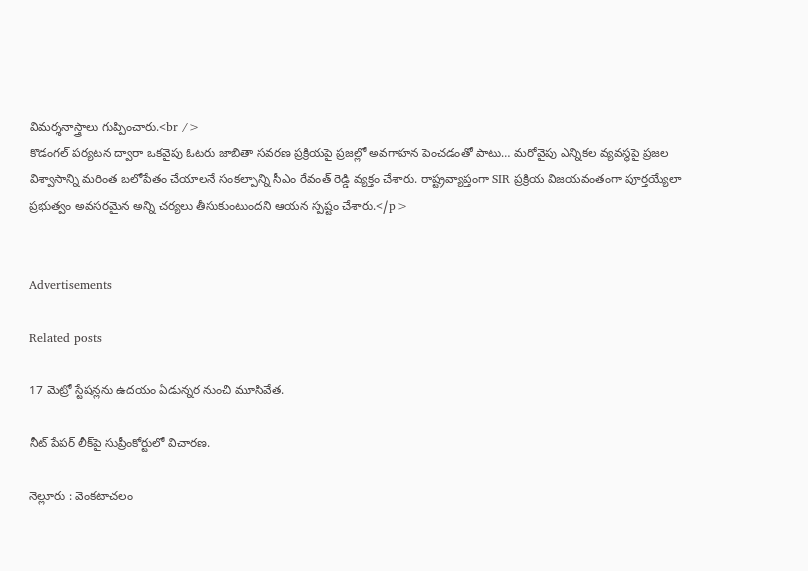విమర్శనాస్త్రాలు గుప్పించారు.<br />
కొడంగల్ పర్యటన ద్వారా ఒకవైపు ఓటరు జాబితా సవరణ ప్రక్రియపై ప్రజల్లో అవగాహన పెంచడంతో పాటు… మరోవైపు ఎన్నికల వ్యవస్థపై ప్రజల విశ్వాసాన్ని మరింత బలోపేతం చేయాలనే సంకల్పాన్ని సీఎం రేవంత్ రెడ్డి వ్యక్తం చేశారు. రాష్ట్రవ్యాప్తంగా SIR ప్రక్రియ విజయవంతంగా పూర్తయ్యేలా ప్రభుత్వం అవసరమైన అన్ని చర్యలు తీసుకుంటుందని ఆయన స్పష్టం చేశారు.</p>


Advertisements

Related posts

17 మెట్రో స్టేషన్లను ఉదయం ఏడున్నర నుంచి మూసివేత.

నీట్ పేపర్ లీక్‍పై సుప్రీంకోర్టులో విచారణ.

నెల్లూరు : వెంకటాచలం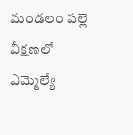మండలం పల్లె వీక్షణలో ఎమ్మెల్యే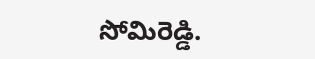సోమిరెడ్డి.